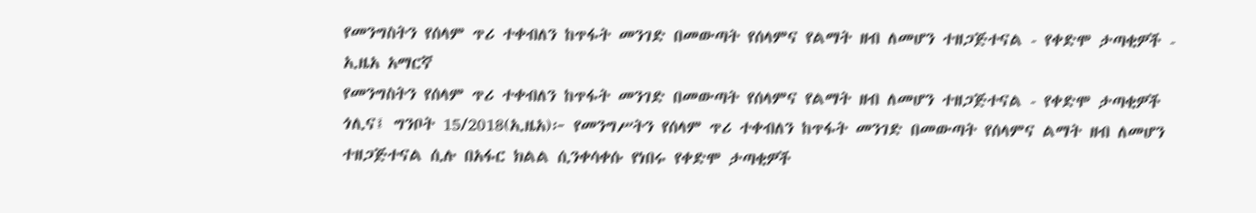የመንግስትን የሰላም ጥሪ ተቀብለን ከጥፋት መንገድ በመውጣት የሰላምና የልማት ዘብ ለመሆን ተዘጋጅተናል - የቀድሞ ታጣቂዎች - ኢዜአ አማርኛ
የመንግስትን የሰላም ጥሪ ተቀብለን ከጥፋት መንገድ በመውጣት የሰላምና የልማት ዘብ ለመሆን ተዘጋጅተናል - የቀድሞ ታጣቂዎች
ጎሊና፤ ግንቦት 15/2018(ኢዜአ)፦ የመንግሥትን የሰላም ጥሪ ተቀብለን ከጥፋት መንገድ በመውጣት የሰላምና ልማት ዘብ ለመሆን ተዘጋጅተናል ሲሉ በአፋር ክልል ሲንቀሳቀሱ የነበሩ የቀድሞ ታጣቂዎች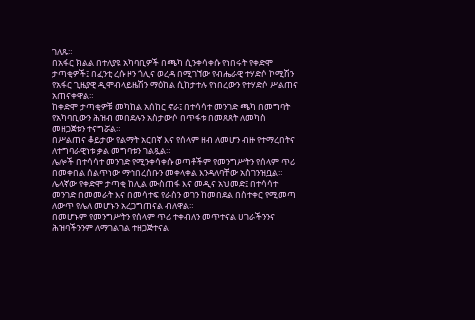ገለጹ።
በአፋር ክልል በተለያዩ አካባቢዎች በጫካ ሲንቀሳቀሱ የነበሩት የቀድሞ ታጣቂዎች፤ በፈንቲ ረሱ ዞን ጎሊና ወረዳ በሚገኘው የብሔራዊ ተሃድሶ ኮሚሽን የአፋር ጊዜያዊ ዲሞብላይዜሽን ማዕከል ሲከታተሉ የነበረውን የተሃድሶ ሥልጠና አጠናቀዋል።
ከቀድሞ ታጣቂዎቹ መካከል አሰከር ኖራ፤ በተሳሳተ መንገድ ጫካ በመግባት የአካባቢውን ሕዝብ መበደሉን አስታውሶ በጥፋቱ በመጸጸት ለመካስ መዘጋጀቱን ተናግሯል።
በሥልጠና ቆይታው የልማት አርበኛ እና የሰላም ዘብ ለመሆን ብዙ የተማረበትና ለተግባራዊነቱ ቃል መግባቱን ገልጿል።
ሌሎች በተሳሳተ መንገድ የሚንቀሳቀሱ ወጣቶችም የመንግሥትን የሰላም ጥሪ በመቀበል ሰልጥነው ማኅበረሰቡን መቀላቀል እንዳለባቸው አስገንዝቧል።
ሌላኛው የቀድሞ ታጣቂ ከሊል ሙስጠፋ እና መዲና አህመድ፤ በተሳሳተ መንገድ በመመራት እና በመሳተፍ የራስን ወገን ከመበደል በስተቀር የሚመጣ ለውጥ የሌለ መሆኑን አረጋግጠናል ብለዋል።
በመሆኑም የመንግሥትን የሰላም ጥሪ ተቀብለን መጥተናል ሀገራችንንና ሕዝባችንንም ለማገልገል ተዘጋጅተናል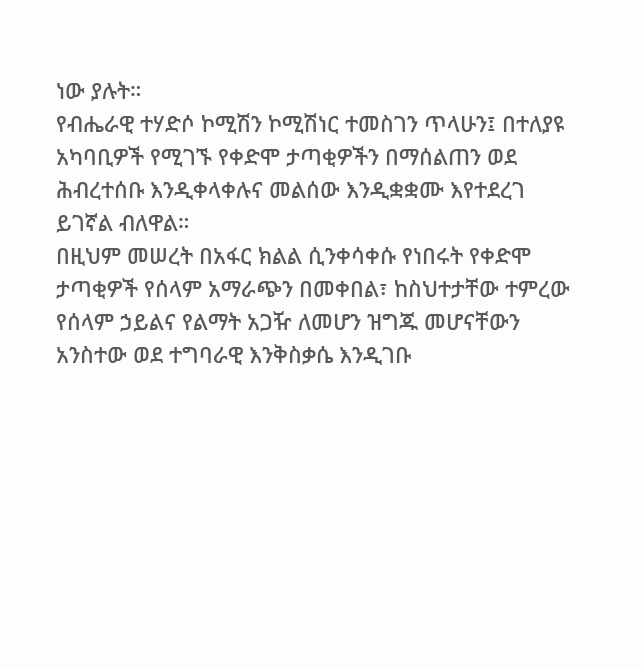ነው ያሉት።
የብሔራዊ ተሃድሶ ኮሚሽን ኮሚሽነር ተመስገን ጥላሁን፤ በተለያዩ አካባቢዎች የሚገኙ የቀድሞ ታጣቂዎችን በማሰልጠን ወደ ሕብረተሰቡ እንዲቀላቀሉና መልሰው እንዲቋቋሙ እየተደረገ ይገኛል ብለዋል።
በዚህም መሠረት በአፋር ክልል ሲንቀሳቀሱ የነበሩት የቀድሞ ታጣቂዎች የሰላም አማራጭን በመቀበል፣ ከስህተታቸው ተምረው የሰላም ኃይልና የልማት አጋዥ ለመሆን ዝግጁ መሆናቸውን አንስተው ወደ ተግባራዊ እንቅስቃሴ እንዲገቡ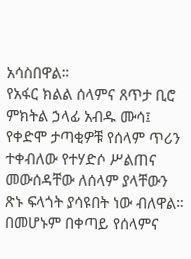አሳስበዋል።
የአፋር ክልል ሰላምና ጸጥታ ቢሮ ምክትል ኃላፊ አብዱ ሙሳ፤ የቀድሞ ታጣቂዎቹ የሰላም ጥሪን ተቀብለው የተሃድሶ ሥልጠና መውሰዳቸው ለሰላም ያላቸውን ጽኑ ፍላጎት ያሳዩበት ነው ብለዋል።
በመሆኑም በቀጣይ የሰላምና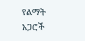የልማት አጋሮች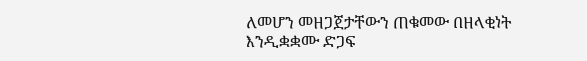ለመሆን መዘጋጀታቸውን ጠቁመው በዘላቂነት እንዲቋቋሙ ድጋፍ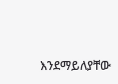እንደማይለያቸው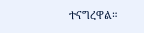ተናግረዋል።